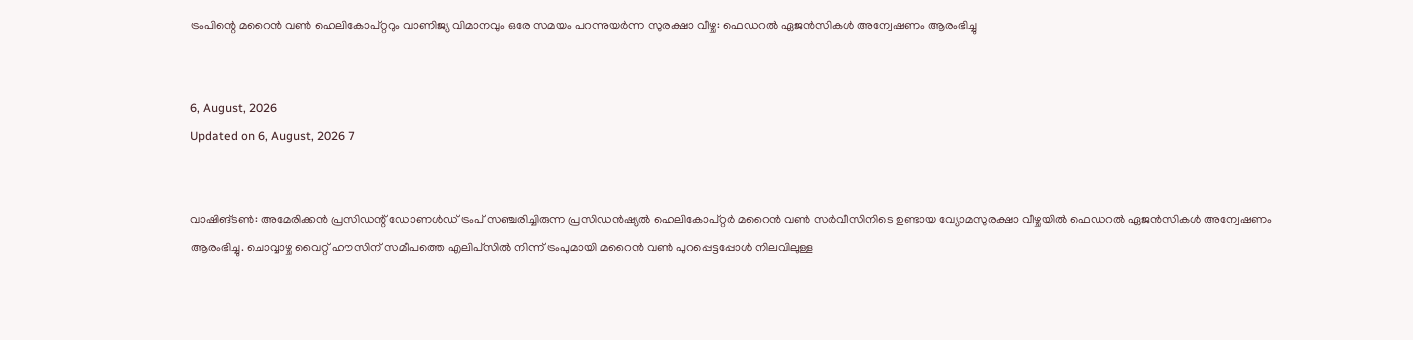ട്രംപിന്റെ മറൈന്‍ വണ്‍ ഹെലികോപ്റ്ററും വാണിജ്യ വിമാനവും ഒരേ സമയം പറന്നുയര്‍ന്ന സുരക്ഷാ വീഴ്ച: ഫെഡറല്‍ ഏജന്‍സികള്‍ അന്വേഷണം ആരംഭിച്ചു


6, August, 2026
Updated on 6, August, 2026 7


വാഷിങ്ടണ്‍: അമേരിക്കന്‍ പ്രസിഡന്റ് ഡോണള്‍ഡ് ട്രംപ് സഞ്ചരിച്ചിരുന്ന പ്രസിഡന്‍ഷ്യല്‍ ഹെലികോപ്റ്റര്‍ മറൈന്‍ വണ്‍ സര്‍വീസിനിടെ ഉണ്ടായ വ്യോമസുരക്ഷാ വീഴ്ചയില്‍ ഫെഡറല്‍ ഏജന്‍സികള്‍ അന്വേഷണം ആരംഭിച്ചു. ചൊവ്വാഴ്ച വൈറ്റ് ഹൗസിന് സമീപത്തെ എലിപ്‌സില്‍ നിന്ന് ട്രംപുമായി മറൈന്‍ വണ്‍ പുറപ്പെട്ടപ്പോള്‍ നിലവിലുള്ള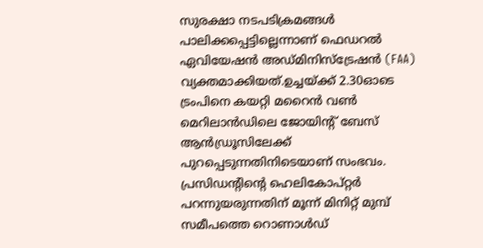സുരക്ഷാ നടപടിക്രമങ്ങള്‍ പാലിക്കപ്പെട്ടില്ലെന്നാണ് ഫെഡറല്‍ ഏവിയേഷന്‍ അഡ്മിനിസ്‌ട്രേഷന്‍ (FAA) വ്യക്തമാക്കിയത്.ഉച്ചയ്ക്ക് 2.30ഓടെ ട്രംപിനെ കയറ്റി മറൈന്‍ വണ്‍ മെറിലാന്‍ഡിലെ ജോയിന്റ് ബേസ് ആന്‍ഡ്രൂസിലേക്ക് പുറപ്പെടുന്നതിനിടെയാണ് സംഭവം. പ്രസിഡന്റിന്റെ ഹെലികോപ്റ്റര്‍ പറന്നുയരുന്നതിന് മൂന്ന് മിനിറ്റ് മുമ്പ് സമീപത്തെ റൊണാള്‍ഡ്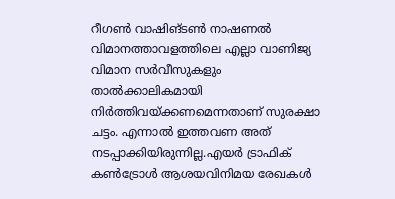റീഗണ്‍ വാഷിങ്ടണ്‍ നാഷണല്‍ വിമാനത്താവളത്തിലെ എല്ലാ വാണിജ്യ വിമാന സര്‍വീസുകളും താല്‍ക്കാലികമായി നിര്‍ത്തിവയ്ക്കണമെന്നതാണ് സുരക്ഷാ ചട്ടം. എന്നാല്‍ ഇത്തവണ അത് നടപ്പാക്കിയിരുന്നില്ല.എയര്‍ ട്രാഫിക് കണ്‍ട്രോള്‍ ആശയവിനിമയ രേഖകള്‍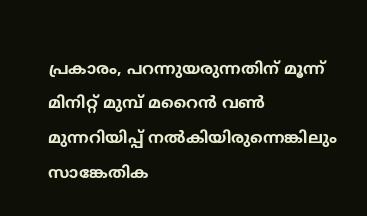പ്രകാരം, പറന്നുയരുന്നതിന് മൂന്ന് മിനിറ്റ് മുമ്പ് മറൈന്‍ വണ്‍ മുന്നറിയിപ്പ് നല്‍കിയിരുന്നെങ്കിലും സാങ്കേതിക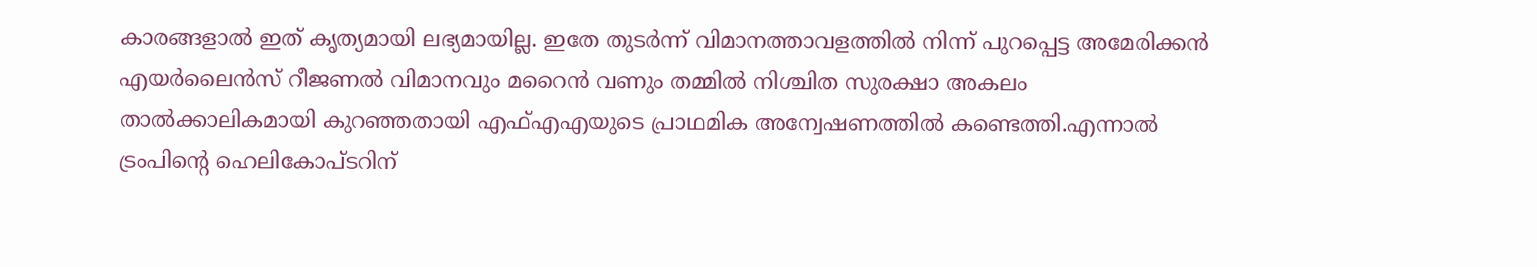കാരങ്ങളാല്‍ ഇത് കൃത്യമായി ലഭ്യമായില്ല. ഇതേ തുടര്‍ന്ന് വിമാനത്താവളത്തില്‍ നിന്ന് പുറപ്പെട്ട അമേരിക്കന്‍ എയര്‍ലൈന്‍സ് റീജണല്‍ വിമാനവും മറൈന്‍ വണും തമ്മില്‍ നിശ്ചിത സുരക്ഷാ അകലം താല്‍ക്കാലികമായി കുറഞ്ഞതായി എഫ്എഎയുടെ പ്രാഥമിക അന്വേഷണത്തില്‍ കണ്ടെത്തി.എന്നാല്‍ ട്രംപിന്റെ ഹെലികോപ്ടറിന്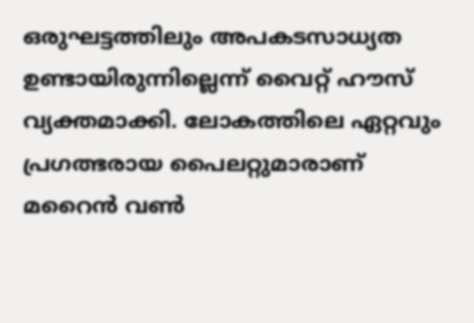ഒരുഘട്ടത്തിലും അപകടസാധ്യത ഉണ്ടായിരുന്നില്ലെന്ന് വൈറ്റ് ഹൗസ് വ്യക്തമാക്കി. ലോകത്തിലെ ഏറ്റവും പ്രഗത്ഭരായ പൈലറ്റുമാരാണ് മറൈന്‍ വണ്‍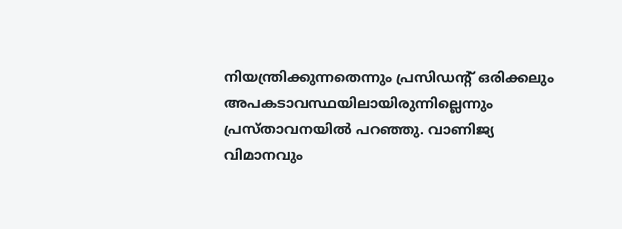നിയന്ത്രിക്കുന്നതെന്നും പ്രസിഡന്റ് ഒരിക്കലും അപകടാവസ്ഥയിലായിരുന്നില്ലെന്നും പ്രസ്താവനയില്‍ പറഞ്ഞു. വാണിജ്യ വിമാനവും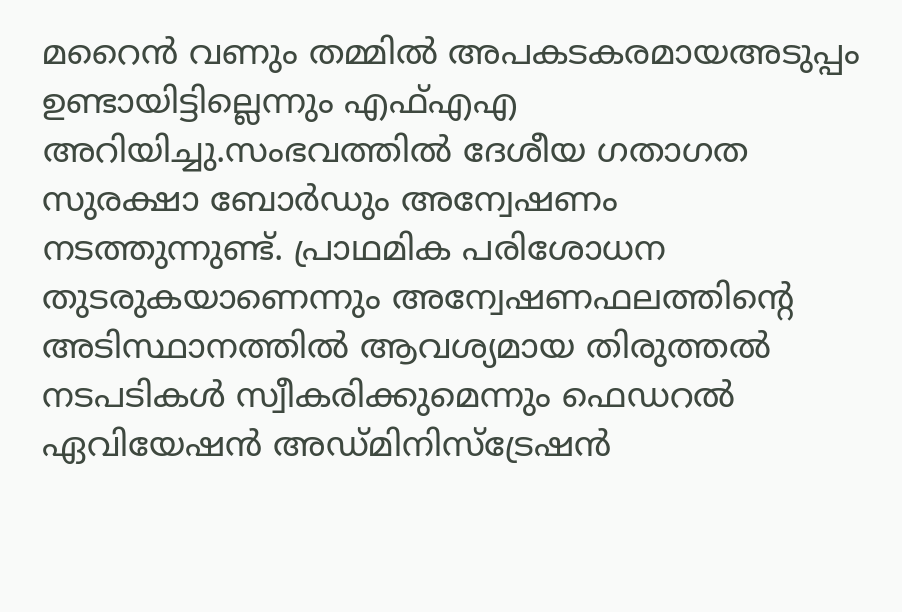മറൈന്‍ വണും തമ്മില്‍ അപകടകരമായഅടുപ്പം ഉണ്ടായിട്ടില്ലെന്നും എഫ്എഎ അറിയിച്ചു.സംഭവത്തില്‍ ദേശീയ ഗതാഗത സുരക്ഷാ ബോര്‍ഡും അന്വേഷണം നടത്തുന്നുണ്ട്. പ്രാഥമിക പരിശോധന തുടരുകയാണെന്നും അന്വേഷണഫലത്തിന്റെ അടിസ്ഥാനത്തില്‍ ആവശ്യമായ തിരുത്തല്‍ നടപടികള്‍ സ്വീകരിക്കുമെന്നും ഫെഡറല്‍ ഏവിയേഷന്‍ അഡ്മിനിസ്‌ട്രേഷന്‍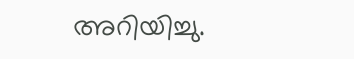അറിയിച്ചു.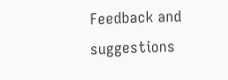Feedback and suggestions